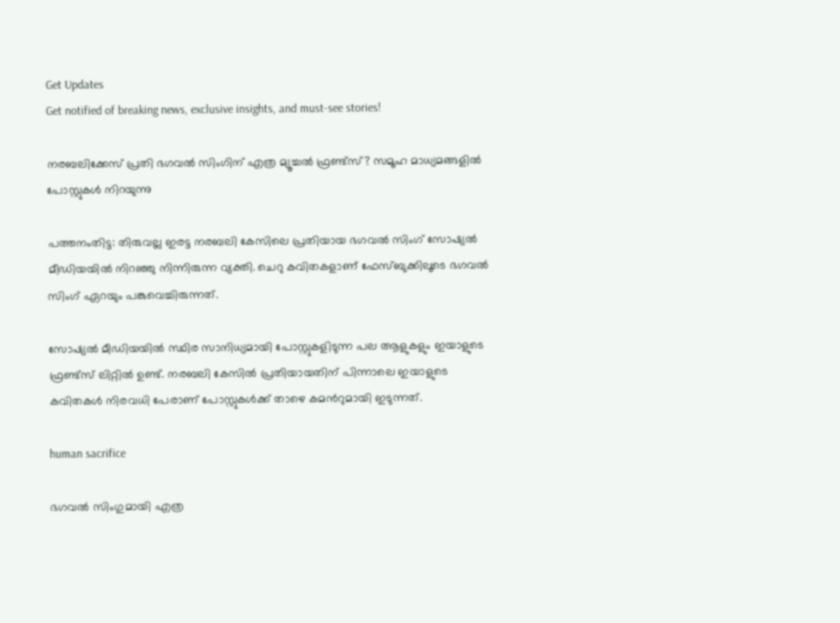Get Updates
Get notified of breaking news, exclusive insights, and must-see stories!

നരബലിക്കേസ് പ്രതി ഭഗവല്‍ സിംഗിന് എത്ര മ്യൂച്ചല്‍ ഫ്രണ്ട്സ്? സമൂഹ മാധ്യമങ്ങളിൽ പോസ്റ്റുകൾ നിറയുന്നു

പത്തനംതിട്ട: തിരുവല്ല ഇരട്ട നരബലി കേസിലെ പ്രതിയായ ഭഗവല്‍ സിംഗ് സോഷ്യൽ മീഡിയയിൽ നിറഞ്ഞു നിന്നിരുന്ന വ്യക്തി. ചെറു കവിതകളാണ് ഫേസ്ബുക്കിലൂടെ ഭഗവൽ സിംഗ് ഏറയും പങ്കുവെച്ചിരുന്നത്.

സോഷ്യൽ മീഡിയയിൽ സ്ഥിര സാനിധ്യമായി പോസ്റ്റുകളിടുന്ന പല ആളുകളും ഇയാളുടെ ഫ്രണ്ട്സ് ലിറ്റിൽ ഉണ്ട്. നരബലി കേസിൽ പ്രതിയായതിന് പിന്നാലെ ഇയാളുടെ കവിതകൾ നിരവധി പേരാണ് പോസ്റ്റുകള്‍ക്ക് താഴെ കമന്‍റുമായി ഇടുന്നത്.

human sacrifice

ഭഗവല്‍ സിംഗുമായി എത്ര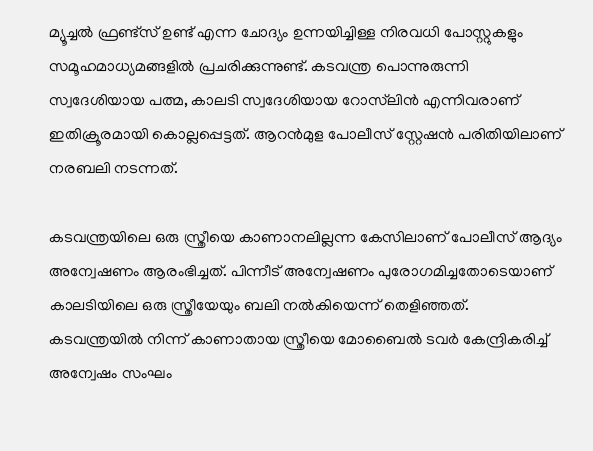മ്യൂച്ചല്‍ ഫ്രണ്ട്സ് ഉണ്ട് എന്ന ചോദ്യം ഉന്നയിച്ചിള്ള നിരവധി പോസ്റ്റുകളും സമൂഹമാധ്യമങ്ങളിൽ പ്രചരിക്കുന്നുണ്ട്. കടവന്ത്ര പൊന്നുരുന്നി സ്വദേശിയായ പത്മ, കാലടി സ്വദേശിയായ റോസ്‌ലിന്‍ എന്നിവരാണ് ഇതിക്രൂരമായി കൊല്ലപ്പെട്ടത്. ആറന്‍മുള പോലീസ് സ്റ്റേഷന്‍ പരിതിയിലാണ് നരബലി നടന്നത്.

കടവന്ത്രയിലെ ഒരു സ്ത്രീയെ കാണാനലില്ലന്ന കേസിലാണ് പോലീസ് ആദ്യം അന്വേഷണം ആരംഭിച്ചത്. പിന്നീട് അന്വേഷണം പുരോഗമിച്ചതോടെയാണ് കാലടിയിലെ ഒരു സ്ത്രീയേയും ബലി നല്‍കിയെന്ന് തെളിഞ്ഞത്. കടവന്ത്രയിൽ നിന്ന് കാണാതായ സ്ത്രീയെ മോബൈൽ ടവർ കേന്ദ്രികരിച്ച് അന്വേഷം സംഘം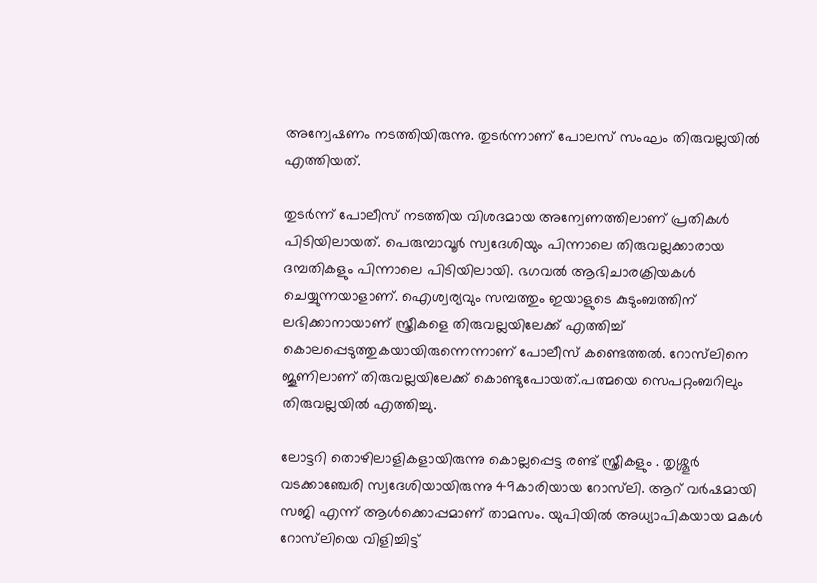അന്വേഷണം നടത്തിയിരുന്നു. തുടർന്നാണ് പോലസ് സംഘം തിരുവല്ലയിൽ എത്തിയത്.

തുടർന്ന് പോലീസ് നടത്തിയ വിശദമായ അന്വേണത്തിലാണ് പ്രതികൾ പിടിയിലായത്. പെരുമ്പാവൂർ സ്വദേശിയും പിന്നാലെ തിരുവല്ലക്കാരായ ദമ്പതികളും പിന്നാലെ പിടിയിലായി. ഭഗവല്‍ ആഭിചാരക്രിയകൾ ചെയ്യുന്നയാളാണ്. ഐശ്വര്യവും സമ്പത്തും ഇയാളുടെ കുടുംബത്തിന് ലഭിക്കാനായാണ് സ്ത്രീകളെ തിരുവല്ലയിലേക്ക് എത്തിച്ച് കൊലപ്പെടുത്തുകയായിരുന്നെന്നാണ് പോലീസ് കണ്ടെത്തൽ. റോസ്‌ലിനെ ജൂണിലാണ് തിരുവല്ലയിലേക്ക് കൊണ്ടുപോയത്.പത്മയെ സെപറ്റംബറിലും തിരുവല്ലയിൽ എത്തിച്ചു.

ലോട്ടറി തൊഴിലാളികളായിരുന്നു കൊല്ലപ്പെട്ട രണ്ട് സ്ത്രീകളും . തൃശ്ശൂർ വടക്കാഞ്ചേരി സ്വദേശിയായിരുന്നു 49കാരിയായ റോസ്‌ലി. ആറ് വർഷമായി സജി എന്ന് ആൾക്കൊപ്പമാണ് താമസം. യുപിയിൽ അധ്യാപികയായ മകൾ റോസ്‌ലിയെ വിളിച്ചിട്ട്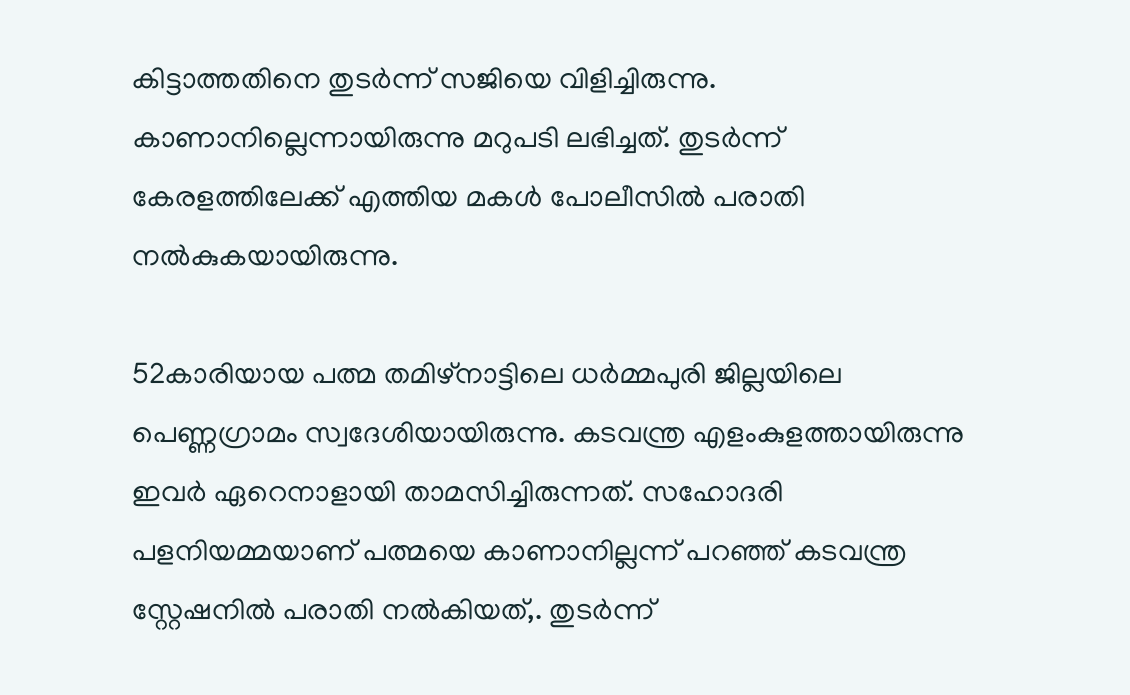കിട്ടാത്തതിനെ തുടർന്ന് സജിയെ വിളിച്ചിരുന്നു. കാണാനില്ലെന്നായിരുന്നു മറുപടി ലഭിച്ചത്. തുടർന്ന് കേരളത്തിലേക്ക് എത്തിയ മകൾ പോലീസിൽ പരാതി നൽകുകയായിരുന്നു.

52കാരിയായ പത്മ തമിഴ്നാട്ടിലെ ധർമ്മപുരി ജില്ലയിലെ പെണ്ണഗ്രാമം സ്വദേശിയായിരുന്നു. കടവന്ത്ര എളംകുളത്തായിരുന്നു ഇവർ ഏറെനാളായി താമസിച്ചിരുന്നത്. സഹോദരി പളനിയമ്മയാണ് പത്മയെ കാണാനില്ലന്ന് പറഞ്ഞ് കടവന്ത്ര സ്റ്റേഷനിൽ പരാതി നൽകിയത്,. തുടർന്ന്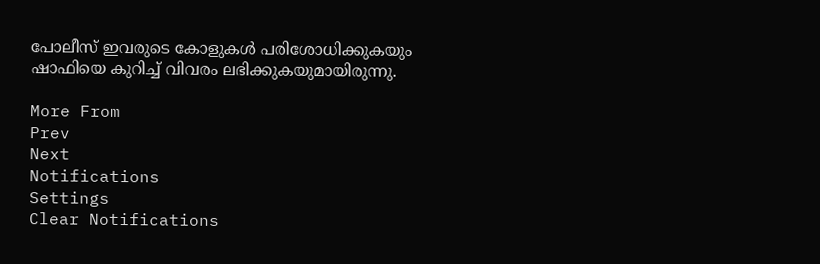പോലീസ് ഇവരുടെ കോളുകൾ പരിശോധിക്കുകയും
ഷാഫിയെ കുറിച്ച് വിവരം ലഭിക്കുകയുമായിരുന്നു.

More From
Prev
Next
Notifications
Settings
Clear Notifications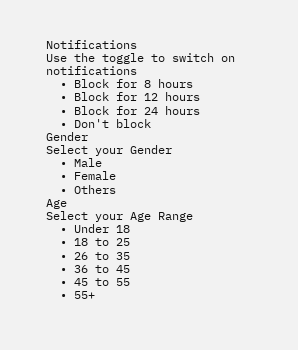Notifications
Use the toggle to switch on notifications
  • Block for 8 hours
  • Block for 12 hours
  • Block for 24 hours
  • Don't block
Gender
Select your Gender
  • Male
  • Female
  • Others
Age
Select your Age Range
  • Under 18
  • 18 to 25
  • 26 to 35
  • 36 to 45
  • 45 to 55
  • 55+